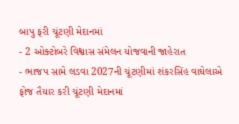બાપુ ફરી ચૂંટણી મેદાનમાં
- 2 ઓક્ટોબરે વિશ્વાસ સંમેલન યોજવાની જાહેરાત
- ભાજપ સામે લડવા 2027ની ચૂંટણીમાં શંકરસિંહ વાઘેલાએ ફોજ તૈયાર કરી ચૂંટણી મેદાનમાં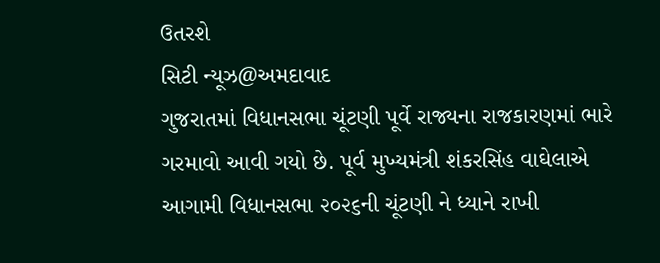ઉતરશે
સિટી ન્યૂઝ@અમદાવાદ
ગુજરાતમાં વિધાનસભા ચૂંટણી પૂર્વે રાજ્યના રાજકારણમાં ભારે ગરમાવો આવી ગયો છે. પૂર્વ મુખ્યમંત્રી શંકરસિંહ વાઘેલાએ આગામી વિધાનસભા ૨૦૨૬ની ચૂંટણી ને ધ્યાને રાખી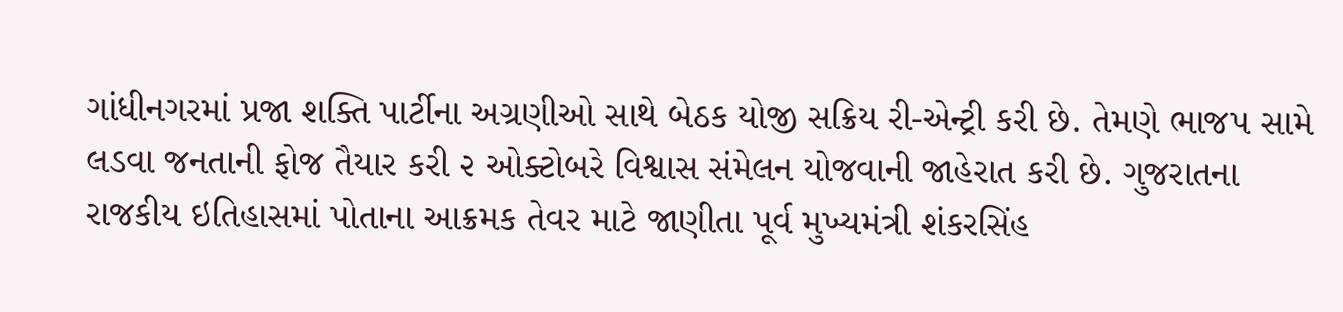ગાંધીનગરમાં પ્રજા શક્તિ પાર્ટીના અગ્રણીઓ સાથે બેઠક યોજી સક્રિય રી-એન્ટ્રી કરી છે. તેમણે ભાજપ સામે લડવા જનતાની ફોજ તૈયાર કરી ૨ ઓક્ટોબરે વિશ્વાસ સંમેલન યોજવાની જાહેરાત કરી છે. ગુજરાતના રાજકીય ઇતિહાસમાં પોતાના આક્રમક તેવર માટે જાણીતા પૂર્વ મુખ્યમંત્રી શંકરસિંહ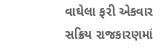વાઘેલા ફરી એકવાર સક્રિય રાજકારણમાં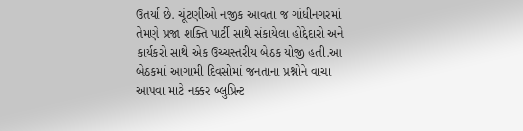ઉતર્યા છે. ચૂંટણીઓ નજીક આવતા જ ગાંધીનગરમાં તેમણે પ્રજા શક્તિ પાર્ટી સાથે સંકાયેલા હોદ્દેદારો અને કાર્યકરો સાથે એક ઉચ્ચસ્તરીય બેઠક યોજી હતી.આ બેઠકમાં આગામી દિવસોમાં જનતાના પ્રશ્નોને વાચા આપવા માટે નક્કર બ્લુપ્રિન્ટ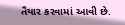તૈયાર કરવામાં આવી છે.